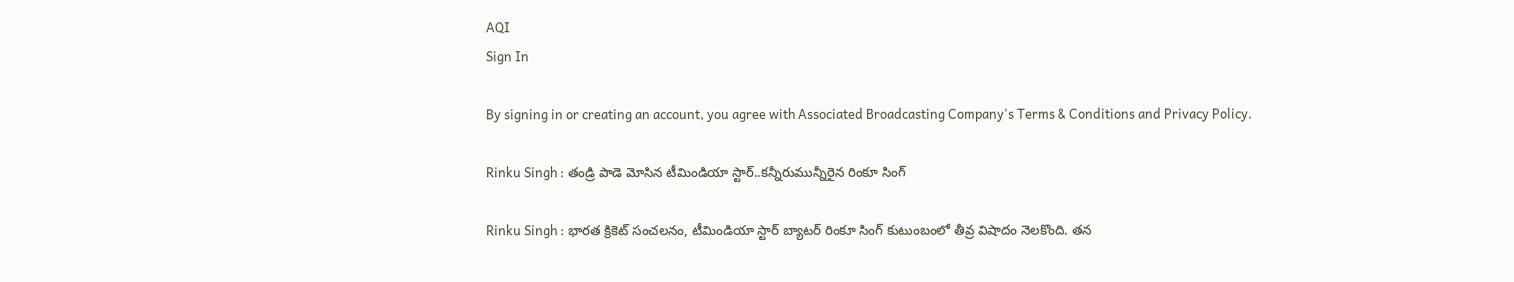AQI
Sign In

By signing in or creating an account, you agree with Associated Broadcasting Company's Terms & Conditions and Privacy Policy.

Rinku Singh : తండ్రి పాడె మోసిన టీమిండియా స్టార్..కన్నీరుమున్నీరైన రింకూ సింగ్

Rinku Singh : భారత క్రికెట్ సంచలనం, టీమిండియా స్టార్ బ్యాటర్ రింకూ సింగ్ కుటుంబంలో తీవ్ర విషాదం నెలకొంది. తన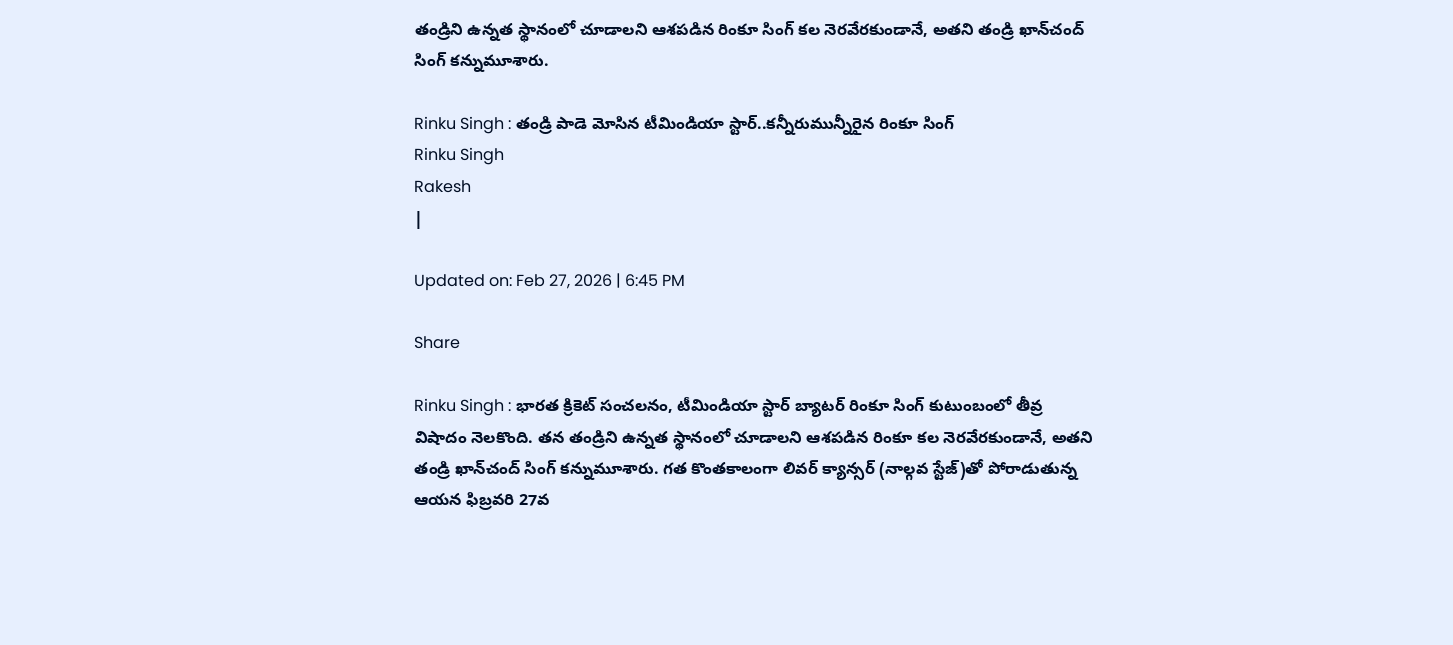తండ్రిని ఉన్నత స్థానంలో చూడాలని ఆశపడిన రింకూ సింగ్ కల నెరవేరకుండానే, అతని తండ్రి ఖాన్‌చంద్ సింగ్ కన్నుమూశారు.

Rinku Singh : తండ్రి పాడె మోసిన టీమిండియా స్టార్..కన్నీరుమున్నీరైన రింకూ సింగ్
Rinku Singh
Rakesh
|

Updated on: Feb 27, 2026 | 6:45 PM

Share

Rinku Singh : భారత క్రికెట్ సంచలనం, టీమిండియా స్టార్ బ్యాటర్ రింకూ సింగ్ కుటుంబంలో తీవ్ర విషాదం నెలకొంది. తన తండ్రిని ఉన్నత స్థానంలో చూడాలని ఆశపడిన రింకూ కల నెరవేరకుండానే, అతని తండ్రి ఖాన్‌చంద్ సింగ్ కన్నుమూశారు. గత కొంతకాలంగా లివర్ క్యాన్సర్ (నాల్గవ స్టేజ్)తో పోరాడుతున్న ఆయన ఫిబ్రవరి 27వ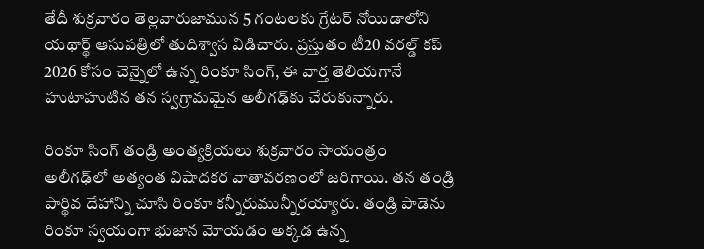తేదీ శుక్రవారం తెల్లవారుజామున 5 గంటలకు గ్రేటర్ నోయిడాలోని యథార్థ్ ఆసుపత్రిలో తుదిశ్వాస విడిచారు. ప్రస్తుతం టీ20 వరల్డ్ కప్ 2026 కోసం చెన్నైలో ఉన్న రింకూ సింగ్, ఈ వార్త తెలియగానే హుటాహుటిన తన స్వగ్రామమైన అలీగఢ్‌కు చేరుకున్నారు.

రింకూ సింగ్ తండ్రి అంత్యక్రియలు శుక్రవారం సాయంత్రం అలీగఢ్‌లో అత్యంత విషాదకర వాతావరణంలో జరిగాయి. తన తండ్రి పార్థివ దేహాన్ని చూసి రింకూ కన్నీరుమున్నీరయ్యారు. తండ్రి పాడెను రింకూ స్వయంగా భుజాన మోయడం అక్కడ ఉన్న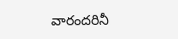వారందరినీ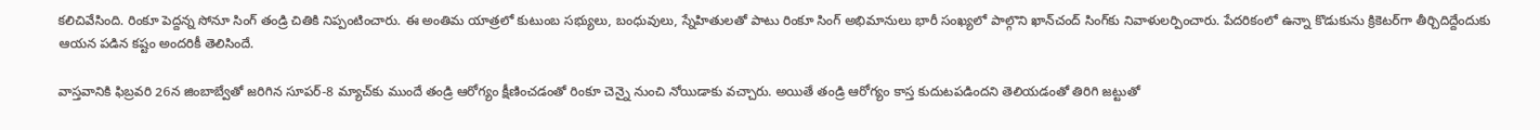కలిచివేసింది. రింకూ పెద్దన్న సోనూ సింగ్ తండ్రి చితికి నిప్పంటించారు. ఈ అంతిమ యాత్రలో కుటుంబ సభ్యులు, బంధువులు, స్నేహితులతో పాటు రింకూ సింగ్ అభిమానులు భారీ సంఖ్యలో పాల్గొని ఖాన్‌చంద్ సింగ్‌కు నివాళులర్పించారు. పేదరికంలో ఉన్నా కొడుకును క్రికెటర్‌గా తీర్చిదిద్దేందుకు ఆయన పడిన కష్టం అందరికీ తెలిసిందే.

వాస్తవానికి ఫిబ్రవరి 26న జింబాబ్వేతో జరిగిన సూపర్-8 మ్యాచ్‌కు ముందే తండ్రి ఆరోగ్యం క్షీణించడంతో రింకూ చెన్నై నుంచి నోయిడాకు వచ్చారు. అయితే తండ్రి ఆరోగ్యం కాస్త కుదుటపడిందని తెలియడంతో తిరిగి జట్టుతో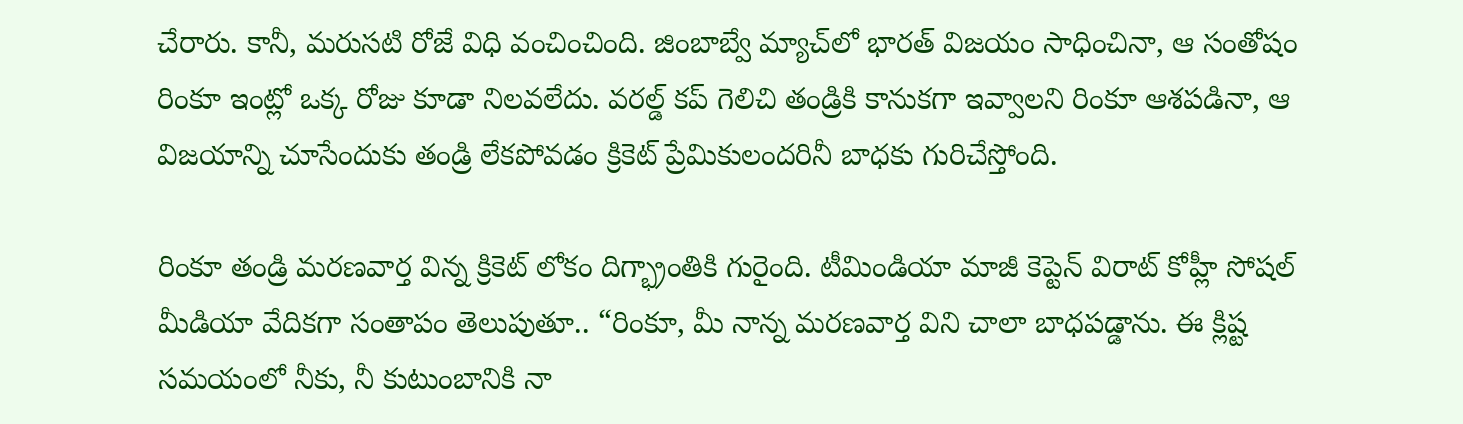చేరారు. కానీ, మరుసటి రోజే విధి వంచించింది. జింబాబ్వే మ్యాచ్‌లో భారత్ విజయం సాధించినా, ఆ సంతోషం రింకూ ఇంట్లో ఒక్క రోజు కూడా నిలవలేదు. వరల్డ్ కప్ గెలిచి తండ్రికి కానుకగా ఇవ్వాలని రింకూ ఆశపడినా, ఆ విజయాన్ని చూసేందుకు తండ్రి లేకపోవడం క్రికెట్ ప్రేమికులందరినీ బాధకు గురిచేస్తోంది.

రింకూ తండ్రి మరణవార్త విన్న క్రికెట్ లోకం దిగ్భ్రాంతికి గురైంది. టీమిండియా మాజీ కెప్టెన్ విరాట్ కోహ్లీ సోషల్ మీడియా వేదికగా సంతాపం తెలుపుతూ.. “రింకూ, మీ నాన్న మరణవార్త విని చాలా బాధపడ్డాను. ఈ క్లిష్ట సమయంలో నీకు, నీ కుటుంబానికి నా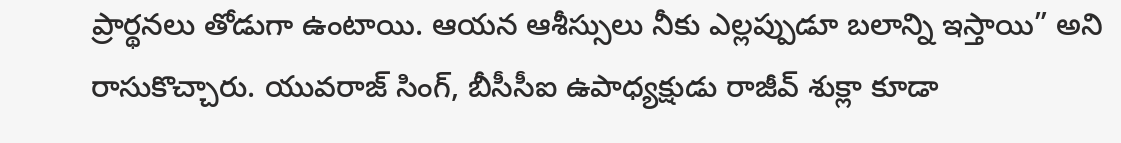ప్రార్థనలు తోడుగా ఉంటాయి. ఆయన ఆశీస్సులు నీకు ఎల్లప్పుడూ బలాన్ని ఇస్తాయి” అని రాసుకొచ్చారు. యువరాజ్ సింగ్, బీసీసీఐ ఉపాధ్యక్షుడు రాజీవ్ శుక్లా కూడా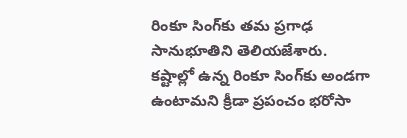రింకూ సింగ్‌కు తమ ప్రగాఢ సానుభూతిని తెలియజేశారు. కష్టాల్లో ఉన్న రింకూ సింగ్‌కు అండగా ఉంటామని క్రీడా ప్రపంచం భరోసా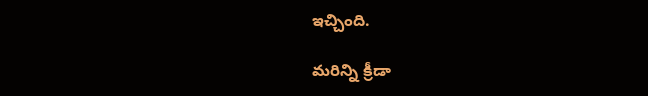ఇచ్చింది.

మరిన్ని క్రీడా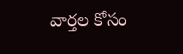వార్తల కోసం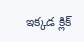ఇక్కడ క్లిక్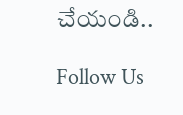చేయండి..

Follow Us